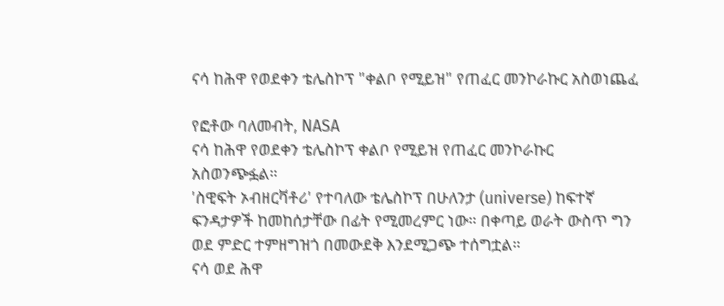ናሳ ከሕዋ የወደቀን ቴሌስኮፕ "ቀልቦ የሚይዝ" የጠፈር መንኮራኩር አስወነጨፈ

የፎቶው ባለመብት, NASA
ናሳ ከሕዋ የወደቀን ቴሌስኮፕ ቀልቦ የሚይዝ የጠፈር መንኮራኩር አስወንጭፏል።
'ስዊፍት ኦብዘርቫቶሪ' የተባለው ቴሌስኮፕ በሁለንታ (universe) ከፍተኛ ፍንዳታዎች ከመከሰታቸው በፊት የሚመረምር ነው። በቀጣይ ወራት ውስጥ ግን ወደ ምድር ተምዘግዝጎ በመውደቅ እንደሚጋጭ ተሰግቷል።
ናሳ ወደ ሕዋ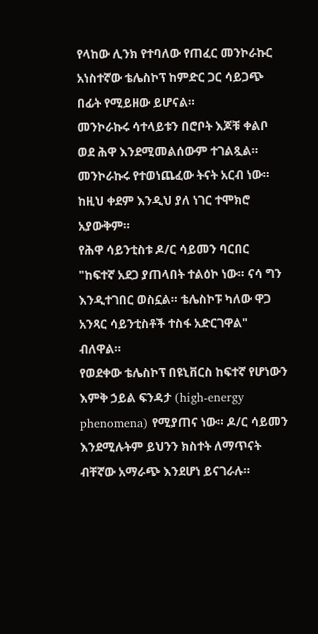የላከው ሊንክ የተባለው የጠፈር መንኮራኩር አነስተኛው ቴሌስኮፕ ከምድር ጋር ሳይጋጭ በፊት የሚይዘው ይሆናል።
መንኮራኩሩ ሳተላይቱን በሮቦት እጆቹ ቀልቦ ወደ ሕዋ እንደሚመልሰውም ተገልጿል።
መንኮራኩሩ የተወነጨፈው ትናት አርብ ነው። ከዚህ ቀደም እንዲህ ያለ ነገር ተሞክሮ አያውቅም።
የሕዋ ሳይንቲስቱ ዶ/ር ሳይመን ባርበር "ከፍተኛ አደጋ ያጠላበት ተልዕኮ ነው። ናሳ ግን እንዲተገበር ወስኗል። ቴሌስኮፑ ካለው ዋጋ አንጻር ሳይንቲስቶች ተስፋ አድርገዋል" ብለዋል።
የወደቀው ቴሌስኮፕ በዩኒቨርስ ከፍተኛ የሆነውን እምቅ ኃይል ፍንዳታ (high-energy phenomena) የሚያጠና ነው። ዶ/ር ሳይመን እንደሚሉትም ይህንን ክስተት ለማጥናት ብቸኛው አማራጭ እንደሆነ ይናገራሉ።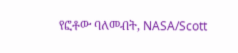የፎቶው ባለመብት, NASA/Scott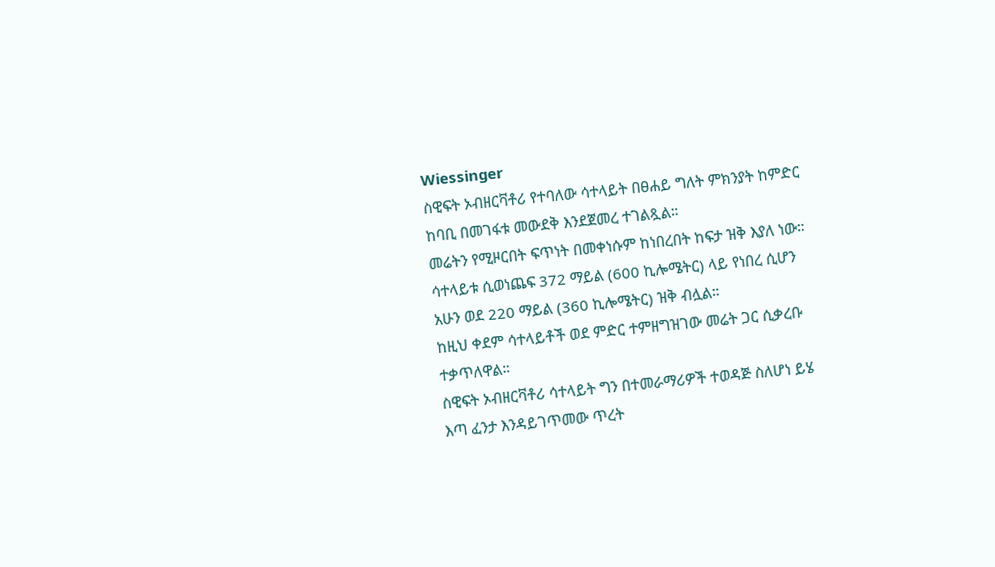Wiessinger
ስዊፍት ኦብዘርቫቶሪ የተባለው ሳተላይት በፀሐይ ግለት ምክንያት ከምድር ከባቢ በመገፋቱ መውደቅ እንደጀመረ ተገልጿል።
መሬትን የሚዞርበት ፍጥነት በመቀነሱም ከነበረበት ከፍታ ዝቅ እያለ ነው።
ሳተላይቱ ሲወነጨፍ 372 ማይል (600 ኪሎሜትር) ላይ የነበረ ሲሆን አሁን ወደ 220 ማይል (360 ኪሎሜትር) ዝቅ ብሏል።
ከዚህ ቀደም ሳተላይቶች ወደ ምድር ተምዘግዝገው መሬት ጋር ሲቃረቡ ተቃጥለዋል።
ስዊፍት ኦብዘርቫቶሪ ሳተላይት ግን በተመራማሪዎች ተወዳጅ ስለሆነ ይሄ እጣ ፈንታ እንዳይገጥመው ጥረት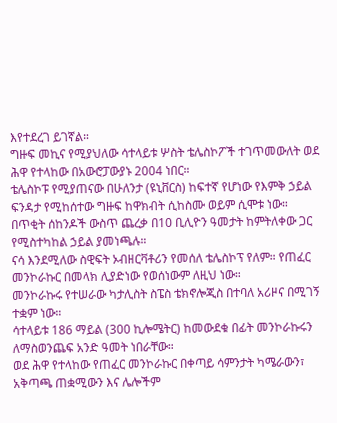እየተደረገ ይገኛል።
ግዙፍ መኪና የሚያህለው ሳተላይቱ ሦስት ቴሌስኮፖች ተገጥመውለት ወደ ሕዋ የተላከው በአውሮፓውያኑ 2004 ነበር።
ቴሌስኮፑ የሚያጠናው በሁለንታ (ዩኒቨርስ) ከፍተኛ የሆነው የእምቅ ኃይል ፍንዳታ የሚከሰተው ግዙፍ ከዋክብት ሲከስሙ ወይም ሲሞቱ ነው።
በጥቂት ሰከንዶች ውስጥ ጨረቃ በ10 ቢሊዮን ዓመታት ከምትለቀው ጋር የሚስተካከል ኃይል ያመነጫሉ።
ናሳ እንደሚለው ስዊፍት ኦብዘርቫቶሪን የመሰለ ቴሌስኮፕ የለም። የጠፈር መንኮራኩር በመላክ ሊያድነው የወሰነውም ለዚህ ነው።
መንኮራኩሩ የተሠራው ካታሊስት ስፔስ ቴክኖሎጂስ በተባለ አሪዞና በሚገኝ ተቋም ነው።
ሳተላይቱ 186 ማይል (300 ኪሎሜትር) ከመውደቁ በፊት መንኮራኩሩን ለማስወንጨፍ አንድ ዓመት ነበራቸው።
ወደ ሕዋ የተላከው የጠፈር መንኮራኩር በቀጣይ ሳምንታት ካሜራውን፣ አቅጣጫ ጠቋሚውን እና ሌሎችም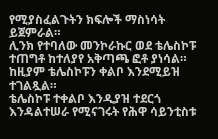የሚያስፈልጉትን ክፍሎች ማስነሳት ይጀምራል።
ሊንክ የተባለው መንኮራኩር ወደ ቴሌስኮፑ ተጠግቶ ከተለያየ አቅጣጫ ፎቶ ያነሳል። ከዚያም ቴሌስኮፑን ቀልቦ እንደሚይዝ ተገልጿል።
ቴሌስኮፑ ተቀልቦ እንዲያዝ ተደርጎ እንዳልተሠራ የሚናገሩት የሕዋ ሳይንቲስቱ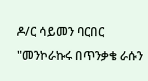ዶ/ር ሳይመን ባርበር "መንኮራኩሩ በጥንቃቄ ራሱን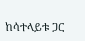ከሳተላይቱ ጋር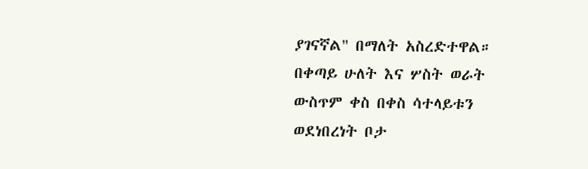ያገናኛል" በማለት አስረድተዋል።
በቀጣይ ሁለት እና ሦስት ወራት ውስጥም ቀስ በቀስ ሳተላይቱን ወደነበረነት ቦታ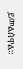ይመልሰዋል።